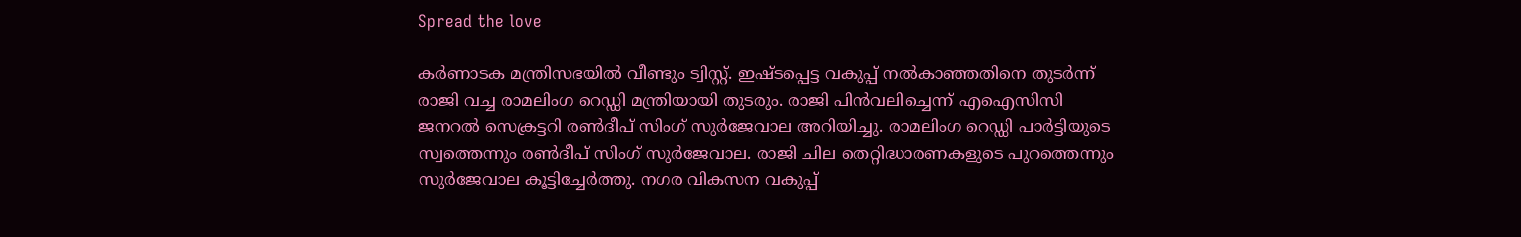Spread the love

കർണാടക മന്ത്രിസഭയിൽ വീണ്ടും ട്വിസ്റ്റ്. ഇഷ്ടപ്പെട്ട വകുപ്പ് നൽകാഞ്ഞതിനെ തുടർന്ന് രാജി വച്ച രാമലിംഗ റെഡ്ഡി മന്ത്രിയായി തുടരും. രാജി പിൻവലിച്ചെന്ന് എഐസിസി ജനറൽ സെക്രട്ടറി രൺദീപ് സിംഗ് സുർജേവാല അറിയിച്ചു. രാമലിംഗ റെഡ്ഡി പാർട്ടിയുടെ സ്വത്തെന്നും രൺദീപ് സിംഗ് സുർജേവാല. രാജി ചില തെറ്റിദ്ധാരണകളുടെ പുറത്തെന്നും സു‍ർജേവാല കൂട്ടിച്ചേർത്തു. നഗര വികസന വകുപ്പ്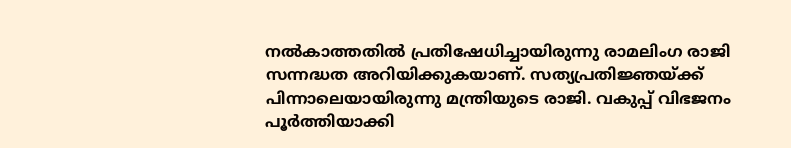നൽകാത്തതിൽ പ്രതിഷേധിച്ചായിരുന്നു രാമലിംഗ രാജി സന്നദ്ധത അറിയിക്കുകയാണ്. സത്യപ്രതിജ്ഞയ്ക്ക് പിന്നാലെയായിരുന്നു മന്ത്രിയുടെ രാജി. വകുപ്പ് വിഭജനം പൂർത്തിയാക്കി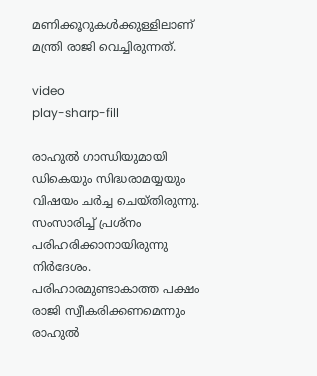മണിക്കൂറുകൾക്കുള്ളിലാണ് മന്ത്രി രാജി വെച്ചിരുന്നത്.

video
play-sharp-fill

രാഹുൽ ഗാന്ധിയുമായി ഡികെയും സിദ്ധരാമയ്യയും വിഷയം ചർച്ച ചെയ്തിരുന്നു. സംസാരിച്ച് പ്രശ്നം പരിഹരിക്കാനായിരുന്നു നി‍ർദേശം. പരിഹാരമുണ്ടാകാത്ത പക്ഷം രാജി സ്വീകരിക്കണമെന്നും രാഹുൽ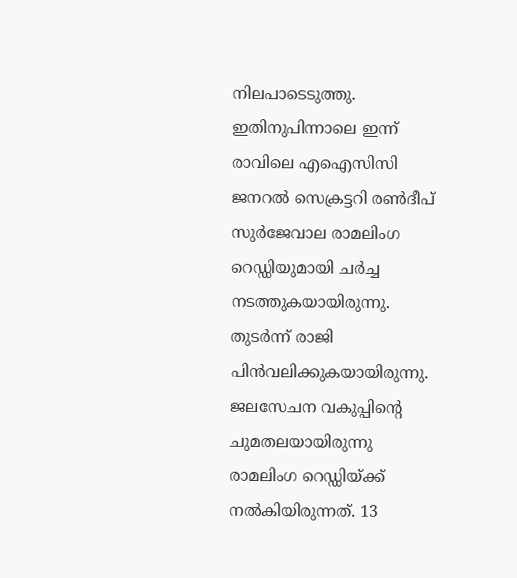നിലപാടെടുത്തു. ഇതിനുപിന്നാലെ ഇന്ന് രാവിലെ എഐസിസി ജനറൽ സെക്രട്ടറി രൺദീപ് സുർജേവാല രാമലിംഗ റെഡ്ഡിയുമായി ചർച്ച നടത്തുകയായിരുന്നു. തുടർന്ന് രാജി പിൻവലിക്കുകയായിരുന്നു. ജലസേചന വകുപ്പിന്റെ ചുമതലയായിരുന്നു രാമലിംഗ റെഡ്ഡിയ്ക്ക് നൽകിയിരുന്നത്. 13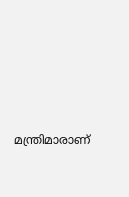മന്ത്രിമാരാണ്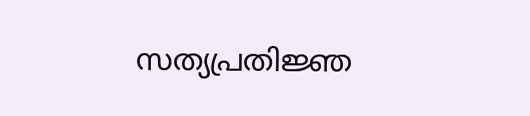സത്യപ്രതിജ്ഞ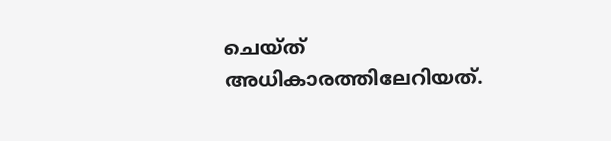ചെയ്ത് അധികാരത്തിലേറിയത്.